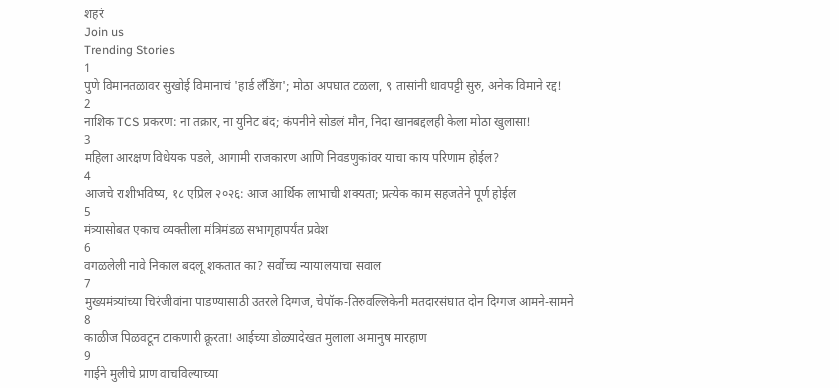शहरं
Join us
Trending Stories
1
पुणे विमानतळावर सुखोई विमानाचं 'हार्ड लँडिंग'; मोठा अपघात टळला, ९ तासांनी धावपट्टी सुरु, अनेक विमाने रद्द!
2
नाशिक TCS प्रकरण: ना तक्रार, ना युनिट बंद; कंपनीने सोडलं मौन, निदा खानबद्दलही केला मोठा खुलासा!
3
महिला आरक्षण विधेयक पडले, आगामी राजकारण आणि निवडणुकांवर याचा काय परिणाम होईल?
4
आजचे राशीभविष्य, १८ एप्रिल २०२६: आज आर्थिक लाभाची शक्यता; प्रत्येक काम सहजतेने पूर्ण होईल
5
मंत्र्यासोबत एकाच व्यक्तीला मंत्रिमंडळ सभागृहापर्यंत प्रवेश
6
वगळलेली नावे निकाल बदलू शकतात का? सर्वोच्च न्यायालयाचा सवाल
7
मुख्यमंत्र्यांच्या चिरंजीवांना पाडण्यासाठी उतरले दिग्गज, चेपॉक-तिरुवल्लिकेनी मतदारसंघात दोन दिग्गज आमने-सामने
8
काळीज पिळवटून टाकणारी क्रूरता! आईच्या डोळ्यादेखत मुलाला अमानुष मारहाण
9
गाईने मुलीचे प्राण वाचविल्याच्या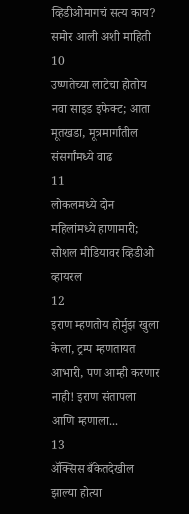व्हिडीओमागचं सत्य काय? समोर आली अशी माहिती
10
उष्णतेच्या लाटेचा होतोय नवा साइड इफेक्ट; आता मूतखडा, मूत्रमार्गांतील संसर्गांमध्ये वाढ
11
लोकलमध्ये दोन महिलांमध्ये हाणामारी; सोशल मीडियावर व्हिडीओ व्हायरल
12
इराण म्हणतोय होर्मुझ खुला केला, ट्रम्प म्हणतायत आभारी, पण आम्ही करणार नाही! इराण संतापला आणि म्हणाला...
13
ॲक्सिस बँकेतदेखील झाल्या होत्या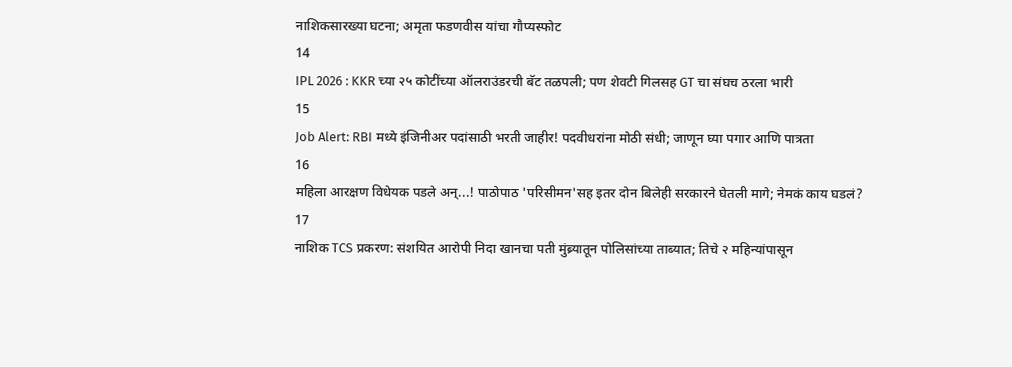नाशिकसारख्या घटना; अमृता फडणवीस यांचा गौप्यस्फोट
14
IPL 2026 : KKR च्या २५ कोटींच्या ऑलराउंडरची बॅट तळपली; पण शेवटी गिलसह GT चा संघच ठरला भारी
15
Job Alert: RBI मध्ये इंजिनीअर पदांसाठी भरती जाहीर! पदवीधरांना मोठी संधी; जाणून घ्या पगार आणि पात्रता
16
महिला आरक्षण विधेयक पडले अन्...! पाठोपाठ 'परिसीमन'सह इतर दोन बिलेही सरकारने घेतली मागे; नेमकं काय घडलं?
17
नाशिक TCS प्रकरण: संशयित आरोपी निदा खानचा पती मुंब्र्यातून पोलिसांच्या ताब्यात; तिचे २ महिन्यांपासून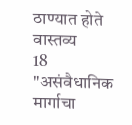ठाण्यात होते वास्तव्य
18
"असंवैधानिक मार्गाचा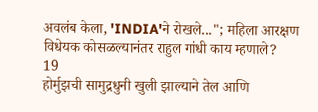अवलंब केला, 'INDIA'ने रोखले..."; महिला आरक्षण विधेयक कोसळल्यानंतर राहुल गांधी काय म्हणाले?
19
होर्मुझची सामुद्रधुनी खुली झाल्याने तेल आणि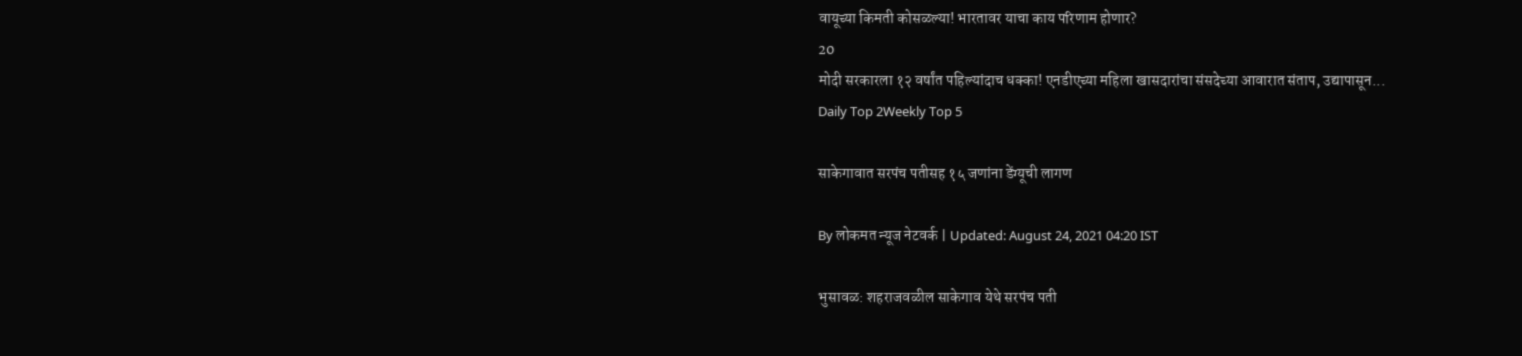वायूच्या किमती कोसळल्या! भारतावर याचा काय परिणाम होणार?
20
मोदी सरकारला १२ वर्षांत पहिल्यांदाच धक्का! एनडीएच्या महिला खासदारांचा संसदेच्या आवारात संताप, उद्यापासून...
Daily Top 2Weekly Top 5

साकेगावात सरपंच पतीसह १५ जणांना डेंग्यूची लागण

By लोकमत न्यूज नेटवर्क | Updated: August 24, 2021 04:20 IST

भुसावळ: शहराजवळील साकेगाव येथे सरपंच पती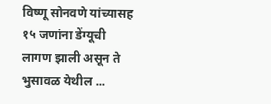विष्णू सोनवणे यांच्यासह १५ जणांना डेंग्यूची लागण झाली असून ते भुसावळ येथील ...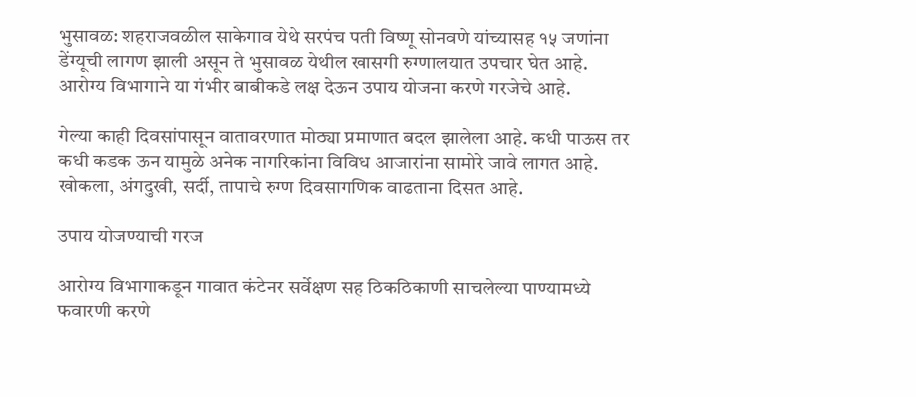भुसावळ: शहराजवळील साकेगाव येथे सरपंच पती विष्णू सोनवणे यांच्यासह १५ जणांना डेंग्यूची लागण झाली असून ते भुसावळ येथील खासगी रुग्णालयात उपचार घेत आहे. आरोग्य विभागाने या गंभीर बाबीकडे लक्ष देऊन उपाय योजना करणे गरजेचे आहे.

गेल्या काही दिवसांपासून वातावरणात मोठ्या प्रमाणात बदल झालेला आहे. कधी पाऊस तर कधी कडक ऊन यामुळे अनेक नागरिकांना विविध आजारांना सामोरे जावे लागत आहे. खोकला, अंगदुखी, सर्दी, तापाचे रुग्ण दिवसागणिक वाढताना दिसत आहे.

उपाय योजण्याची गरज

आरोग्य विभागाकडून गावात कंटेनर सर्वेक्षण सह ठिकठिकाणी साचलेल्या पाण्यामध्ये फवारणी करणे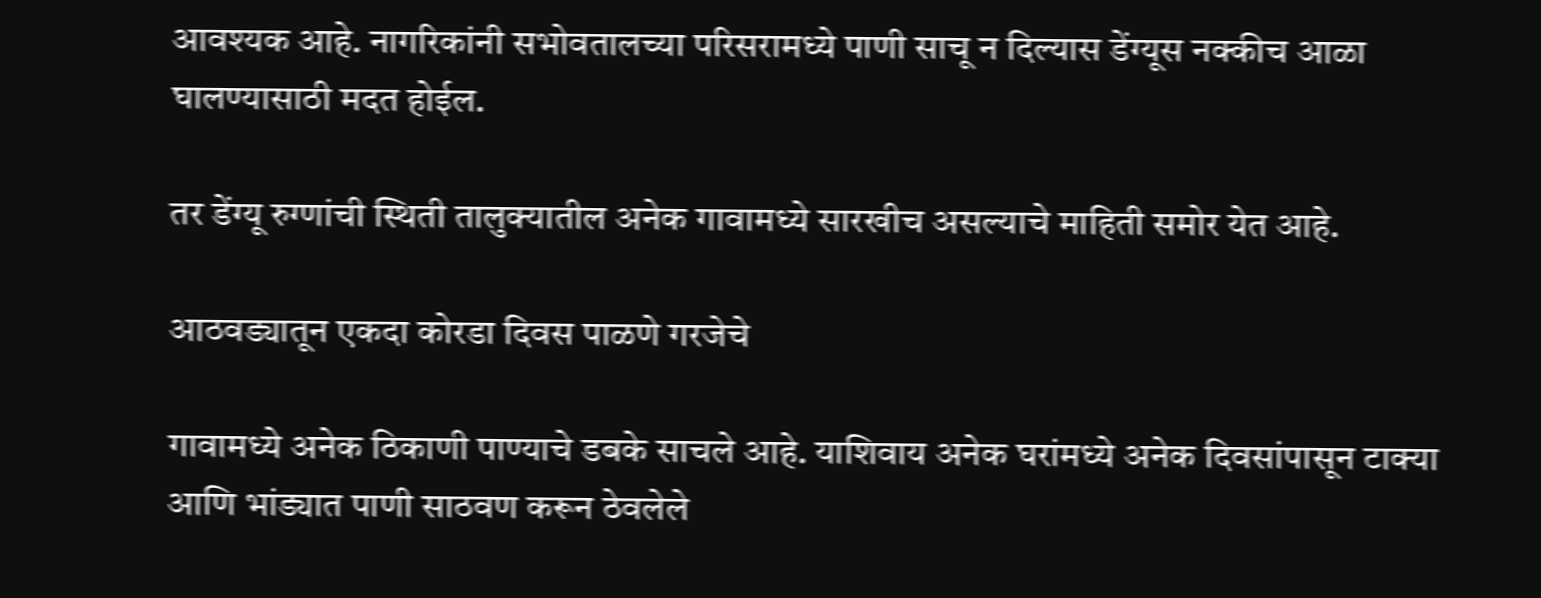आवश्यक आहे. नागरिकांनी सभोवतालच्या परिसरामध्ये पाणी साचू न दिल्यास डेंग्यूस नक्कीच आळा घालण्यासाठी मदत होईल.

तर डेंग्यू रुग्णांची स्थिती तालुक्यातील अनेक गावामध्ये सारखीच असल्याचे माहिती समोर येत आहे.

आठवड्यातून एकदा कोरडा दिवस पाळणे गरजेचे

गावामध्ये अनेक ठिकाणी पाण्याचे डबके साचले आहे. याशिवाय अनेक घरांमध्ये अनेक दिवसांपासून टाक्या आणि भांड्यात पाणी साठवण करून ठेवलेले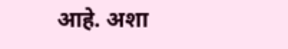आहे. अशा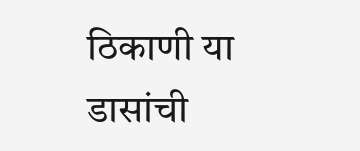ठिकाणी या डासांची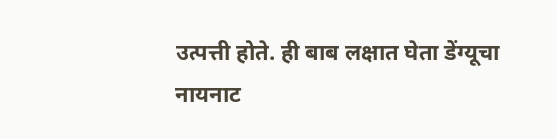उत्पत्ती होते. ही बाब लक्षात घेता डेंग्यूचा नायनाट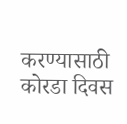करण्यासाठी कोरडा दिवस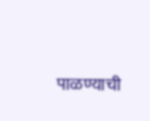पाळण्याची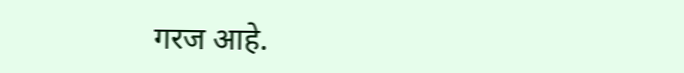गरज आहे.